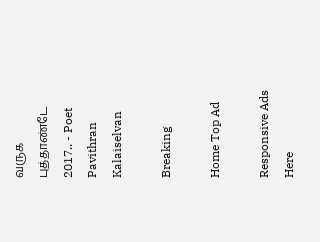வருக புத்தாண்டே 2017.. - Poet Pavithran Kalaiselvan

Breaking

Home Top Ad

Responsive Ads Here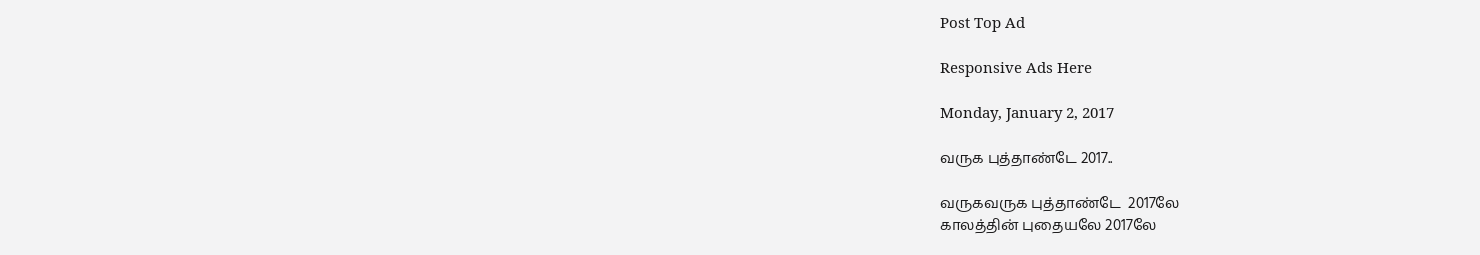Post Top Ad

Responsive Ads Here

Monday, January 2, 2017

வருக புத்தாண்டே 2017..

வருகவருக புத்தாண்டே  2017லே
காலத்தின் புதையலே 2017லே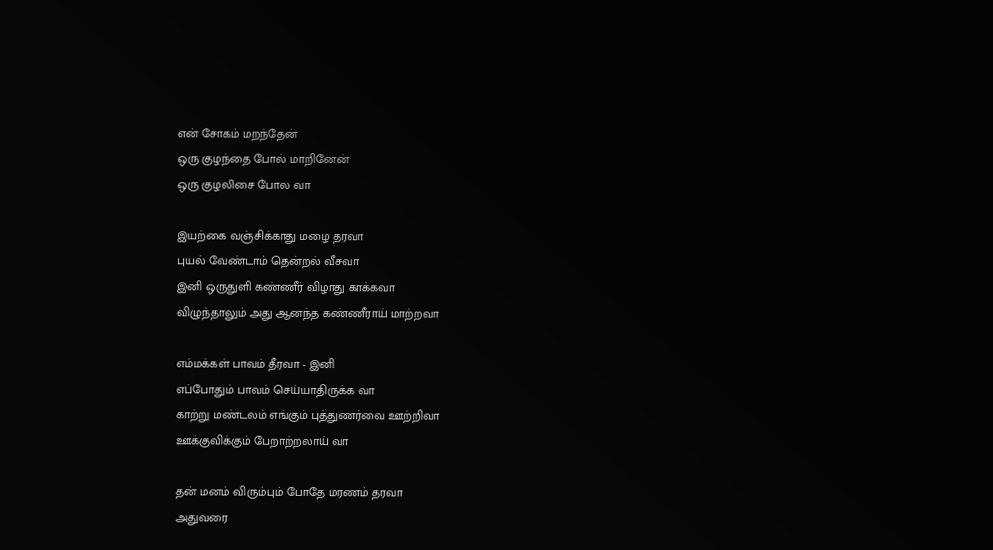என் சோகம் மறந்தேன்
ஒரு குழந்தை போல் மாறினேன்
ஒரு குழலிசை போல வா

இயற்கை வஞ்சிக்காது மழை தரவா
புயல் வேண்டாம் தென்றல் வீசவா
இனி ஒருதுளி கண்ணீர் விழாது காக்கவா
விழுந்தாலும் அது ஆனந்த கண்ணீராய் மாற்றவா

எம்மக்கள் பாவம் தீரவா - இனி
எப்போதும் பாவம் செய்யாதிருக்க வா
காற்று மண்டலம் எங்கும் புத்துணர்வை ஊற்றிவா
ஊக்குவிக்கும் பேறாற்றலாய் வா

தன் மனம் விரும்பும் போதே மரணம் தரவா
அதுவரை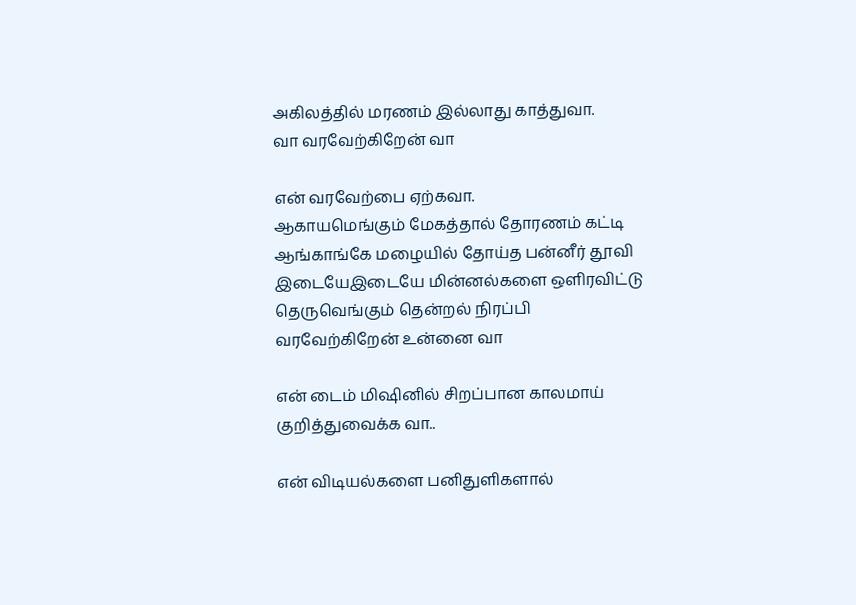அகிலத்தில் மரணம் இல்லாது காத்துவா.
வா வரவேற்கிறேன் வா

என் வரவேற்பை ஏற்கவா.
ஆகாயமெங்கும் மேகத்தால் தோரணம் கட்டி
ஆங்காங்கே மழையில் தோய்த பன்னீர் தூவி
இடையேஇடையே மின்னல்களை ஔிரவிட்டு
தெருவெங்கும் தென்றல் நிரப்பி
வரவேற்கிறேன் உன்னை வா

என் டைம் மிஷினில் சிறப்பான காலமாய் குறித்துவைக்க வா..

என் விடியல்களை பனிதுளிகளால்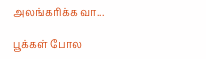அலங்கரிக்க வா...

பூக்கள் போல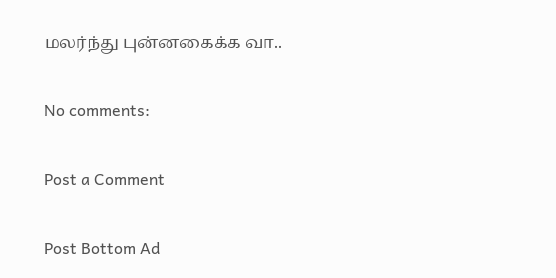மலர்ந்து புன்னகைக்க வா..

No comments:

Post a Comment

Post Bottom Ad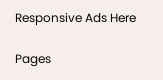Responsive Ads Here

Pages